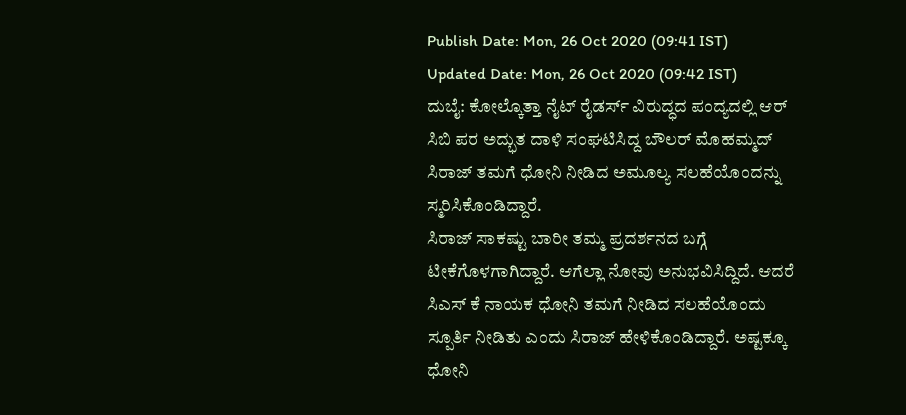Publish Date: Mon, 26 Oct 2020 (09:41 IST)
Updated Date: Mon, 26 Oct 2020 (09:42 IST)
ದುಬೈ: ಕೋಲ್ಕೊತ್ತಾ ನೈಟ್ ರೈಡರ್ಸ್ ವಿರುದ್ಧದ ಪಂದ್ಯದಲ್ಲಿ ಆರ್ ಸಿಬಿ ಪರ ಅದ್ಭುತ ದಾಳಿ ಸಂಘಟಿಸಿದ್ದ ಬೌಲರ್ ಮೊಹಮ್ಮದ್ ಸಿರಾಜ್ ತಮಗೆ ಧೋನಿ ನೀಡಿದ ಅಮೂಲ್ಯ ಸಲಹೆಯೊಂದನ್ನು ಸ್ಮರಿಸಿಕೊಂಡಿದ್ದಾರೆ.
ಸಿರಾಜ್ ಸಾಕಷ್ಟು ಬಾರೀ ತಮ್ಮ ಪ್ರದರ್ಶನದ ಬಗ್ಗೆ ಟೀಕೆಗೊಳಗಾಗಿದ್ದಾರೆ. ಆಗೆಲ್ಲಾ ನೋವು ಅನುಭವಿಸಿದ್ದಿದೆ. ಆದರೆ ಸಿಎಸ್ ಕೆ ನಾಯಕ ಧೋನಿ ತಮಗೆ ನೀಡಿದ ಸಲಹೆಯೊಂದು ಸ್ಪೂರ್ತಿ ನೀಡಿತು ಎಂದು ಸಿರಾಜ್ ಹೇಳಿಕೊಂಡಿದ್ದಾರೆ. ಅಷ್ಟಕ್ಕೂ ಧೋನಿ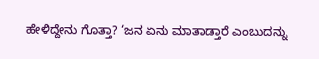ಹೇಳಿದ್ದೇನು ಗೊತ್ತಾ? ‘ಜನ ಏನು ಮಾತಾಡ್ತಾರೆ ಎಂಬುದನ್ನು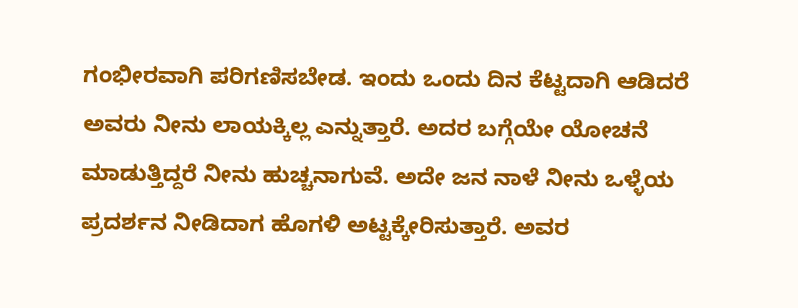ಗಂಭೀರವಾಗಿ ಪರಿಗಣಿಸಬೇಡ. ಇಂದು ಒಂದು ದಿನ ಕೆಟ್ಟದಾಗಿ ಆಡಿದರೆ ಅವರು ನೀನು ಲಾಯಕ್ಕಿಲ್ಲ ಎನ್ನುತ್ತಾರೆ. ಅದರ ಬಗ್ಗೆಯೇ ಯೋಚನೆ ಮಾಡುತ್ತಿದ್ದರೆ ನೀನು ಹುಚ್ಚನಾಗುವೆ. ಅದೇ ಜನ ನಾಳೆ ನೀನು ಒಳ್ಳೆಯ ಪ್ರದರ್ಶನ ನೀಡಿದಾಗ ಹೊಗಳಿ ಅಟ್ಟಕ್ಕೇರಿಸುತ್ತಾರೆ. ಅವರ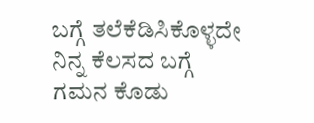ಬಗ್ಗೆ ತಲೆಕೆಡಿಸಿಕೊಳ್ಳದೇ ನಿನ್ನ ಕೆಲಸದ ಬಗ್ಗೆ ಗಮನ ಕೊಡು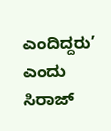ಎಂದಿದ್ದರು’ ಎಂದು ಸಿರಾಜ್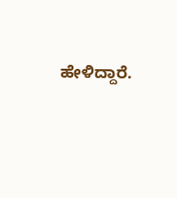ಹೇಳಿದ್ದಾರೆ.